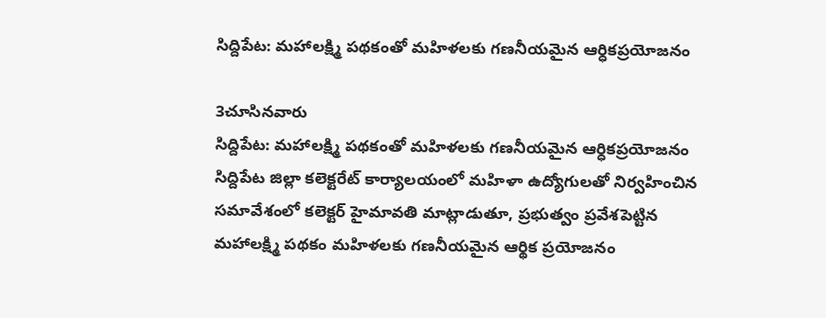సిద్దిపేట: మహాలక్ష్మి పథకంతో మహిళలకు గణనీయమైన ఆర్ధికప్రయోజనం

3చూసినవారు
సిద్దిపేట: మహాలక్ష్మి పథకంతో మహిళలకు గణనీయమైన ఆర్ధికప్రయోజనం
సిద్దిపేట జిల్లా కలెక్టరేట్ కార్యాలయంలో మహిళా ఉద్యోగులతో నిర్వహించిన సమావేశంలో కలెక్టర్ హైమావతి మాట్లాడుతూ, ప్రభుత్వం ప్రవేశపెట్టిన మహాలక్ష్మి పథకం మహిళలకు గణనీయమైన ఆర్థిక ప్రయోజనం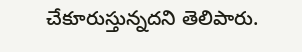చేకూరుస్తున్నదని తెలిపారు.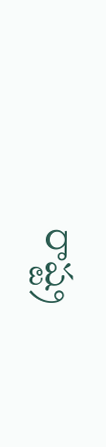రాష్ట్ర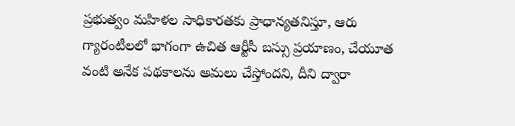ప్రభుత్వం మహిళల సాధికారతకు ప్రాధాన్యతనిస్తూ, ఆరు గ్యారంటీలలో భాగంగా ఉచిత ఆర్టీసీ బస్సు ప్రయాణం, చేయూత వంటి అనేక పథకాలను అమలు చేస్తోందని, దీని ద్వారా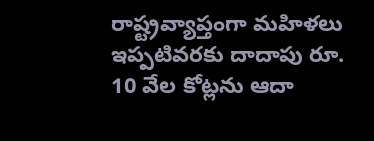రాష్ట్రవ్యాప్తంగా మహిళలు ఇప్పటివరకు దాదాపు రూ. 10 వేల కోట్లను ఆదా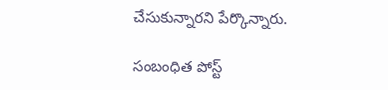చేసుకున్నారని పేర్కొన్నారు.

సంబంధిత పోస్ట్